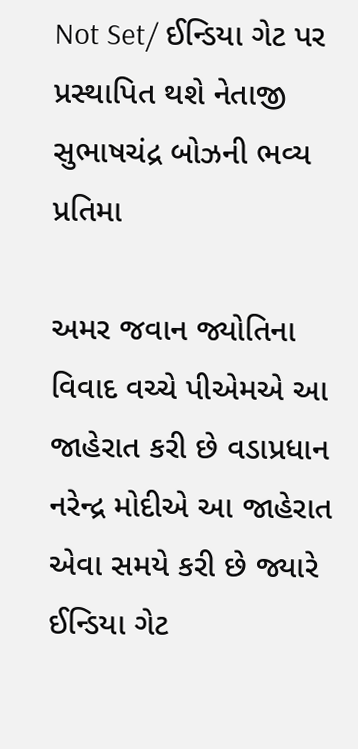Not Set/ ઈન્ડિયા ગેટ પર પ્રસ્થાપિત થશે નેતાજી સુભાષચંદ્ર બોઝની ભવ્ય પ્રતિમા

અમર જવાન જ્યોતિના વિવાદ વચ્ચે પીએમએ આ  જાહેરાત કરી છે વડાપ્રધાન નરેન્દ્ર મોદીએ આ જાહેરાત એવા સમયે કરી છે જ્યારે ઈન્ડિયા ગેટ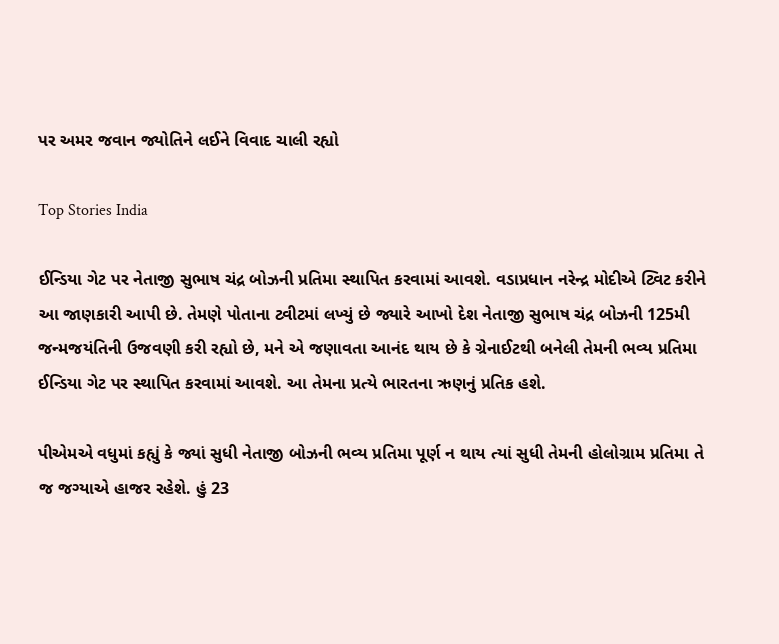પર અમર જવાન જ્યોતિને લઈને વિવાદ ચાલી રહ્યો

Top Stories India

ઈન્ડિયા ગેટ પર નેતાજી સુભાષ ચંદ્ર બોઝની પ્રતિમા સ્થાપિત કરવામાં આવશે. વડાપ્રધાન નરેન્દ્ર મોદીએ ટ્વિટ કરીને આ જાણકારી આપી છે. તેમણે પોતાના ટ્વીટમાં લખ્યું છે જ્યારે આખો દેશ નેતાજી સુભાષ ચંદ્ર બોઝની 125મી જન્મજયંતિની ઉજવણી કરી રહ્યો છે, મને એ જણાવતા આનંદ થાય છે કે ગ્રેનાઈટથી બનેલી તેમની ભવ્ય પ્રતિમા ઈન્ડિયા ગેટ પર સ્થાપિત કરવામાં આવશે. આ તેમના પ્રત્યે ભારતના ઋણનું પ્રતિક હશે.

પીએમએ વધુમાં કહ્યું કે જ્યાં સુધી નેતાજી બોઝની ભવ્ય પ્રતિમા પૂર્ણ ન થાય ત્યાં સુધી તેમની હોલોગ્રામ પ્રતિમા તે જ જગ્યાએ હાજર રહેશે. હું 23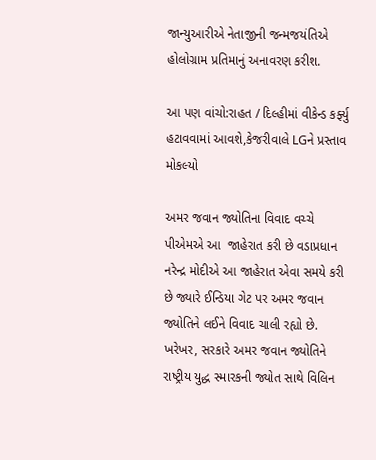જાન્યુઆરીએ નેતાજીની જન્મજયંતિએ હોલોગ્રામ પ્રતિમાનું અનાવરણ કરીશ.

આ પણ વાંચો:રાહત / દિલ્હીમાં વીકેન્ડ કર્ફ્યુ હટાવવામાં આવશે,કેજરીવાલે LGને પ્રસ્તાવ મોકલ્યો

અમર જવાન જ્યોતિના વિવાદ વચ્ચે પીએમએ આ  જાહેરાત કરી છે વડાપ્રધાન નરેન્દ્ર મોદીએ આ જાહેરાત એવા સમયે કરી છે જ્યારે ઈન્ડિયા ગેટ પર અમર જવાન જ્યોતિને લઈને વિવાદ ચાલી રહ્યો છે. ખરેખર, સરકારે અમર જવાન જ્યોતિને રાષ્ટ્રીય યુદ્ધ સ્મારકની જ્યોત સાથે વિલિન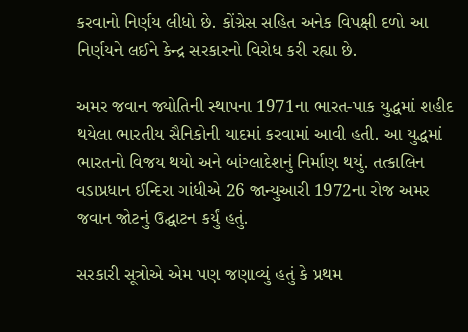કરવાનો નિર્ણય લીધો છે. કોંગ્રેસ સહિત અનેક વિપક્ષી દળો આ નિર્ણયને લઈને કેન્દ્ર સરકારનો વિરોધ કરી રહ્યા છે.

અમર જવાન જ્યોતિની સ્થાપના 1971ના ભારત-પાક યુદ્ધમાં શહીદ થયેલા ભારતીય સૈનિકોની યાદમાં કરવામાં આવી હતી. આ યુદ્ધમાં ભારતનો વિજય થયો અને બાંગ્લાદેશનું નિર્માણ થયું. તત્કાલિન વડાપ્રધાન ઈન્દિરા ગાંધીએ 26 જાન્યુઆરી 1972ના રોજ અમર જવાન જોટનું ઉદ્ઘાટન કર્યું હતું.

સરકારી સૂત્રોએ એમ પણ જણાવ્યું હતું કે પ્રથમ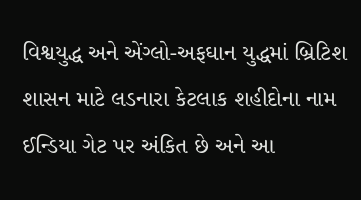વિશ્વયુદ્ધ અને એંગ્લો-અફઘાન યુદ્ધમાં બ્રિટિશ શાસન માટે લડનારા કેટલાક શહીદોના નામ ઈન્ડિયા ગેટ પર અંકિત છે અને આ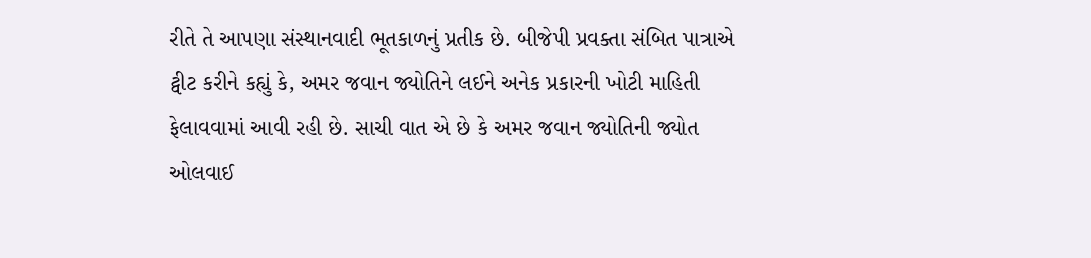રીતે તે આપણા સંસ્થાનવાદી ભૂતકાળનું પ્રતીક છે. બીજેપી પ્રવક્તા સંબિત પાત્રાએ ટ્વીટ કરીને કહ્યું કે, અમર જવાન જ્યોતિને લઈને અનેક પ્રકારની ખોટી માહિતી ફેલાવવામાં આવી રહી છે. સાચી વાત એ છે કે અમર જવાન જ્યોતિની જ્યોત ઓલવાઈ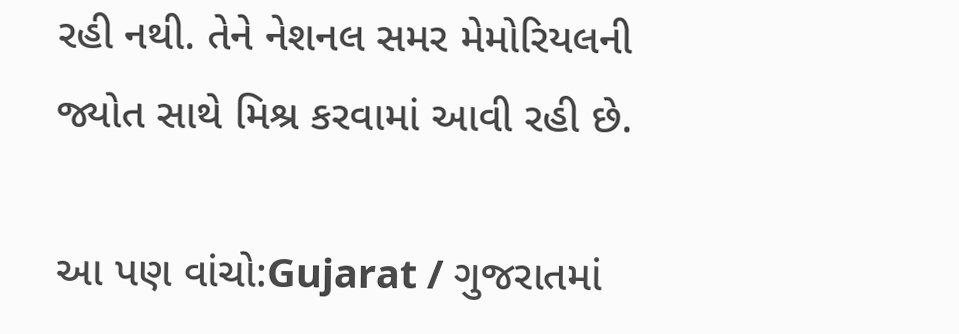રહી નથી. તેને નેશનલ સમર મેમોરિયલની જ્યોત સાથે મિશ્ર કરવામાં આવી રહી છે.

આ પણ વાંચો:Gujarat / ગુજરાતમાં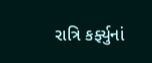રાત્રિ કર્ફ્યુનાં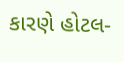કારણે હોટલ-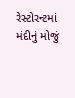રેસ્ટોરન્ટમાં મંદીનું મોજું